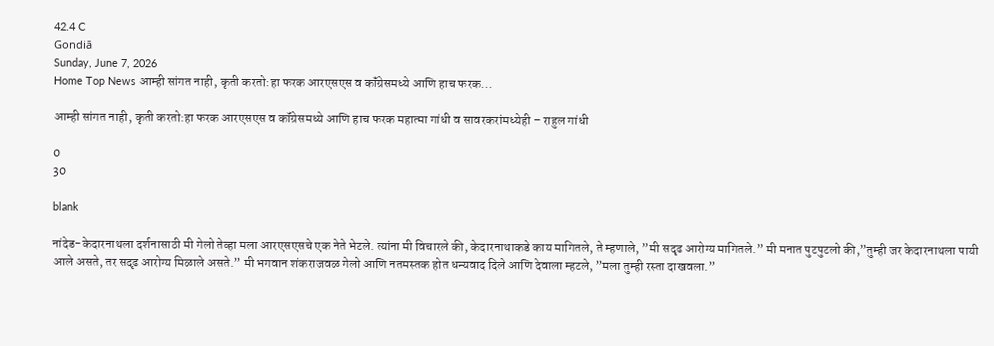42.4 C
Gondiā
Sunday, June 7, 2026
Home Top News आम्ही सांगत नाही, कृती करतो:हा फरक आरएसएस व कॉंग्रेसमध्ये आणि हाच फरक...

आम्ही सांगत नाही, कृती करतो:हा फरक आरएसएस व कॉंग्रेसमध्ये आणि हाच फरक महात्मा गांधी व सावरकरांमध्येही – राहुल गांधी

0
30

blank

नांदेड-केदारनाथला दर्शनासाठी मी गेलो तेव्हा मला आरएसएसचे एक नेते भेटले. त्यांना मी विचारले की, केदारनाथाकडे काय मागितले, ते म्हणाले, ”मी सदृढ आरोग्य मागितले.” मी मनात पुटपुटलो की,”तुम्ही जर केदारनाथला पायी आले असते, तर सदृढ आरोग्य मिळाले असते.” मी भगवान शंकराजवळ गेलो आणि नतमस्तक होत धन्यवाद दिले आणि देवाला म्हटले, ”मला तुम्ही रस्ता दाखवला.”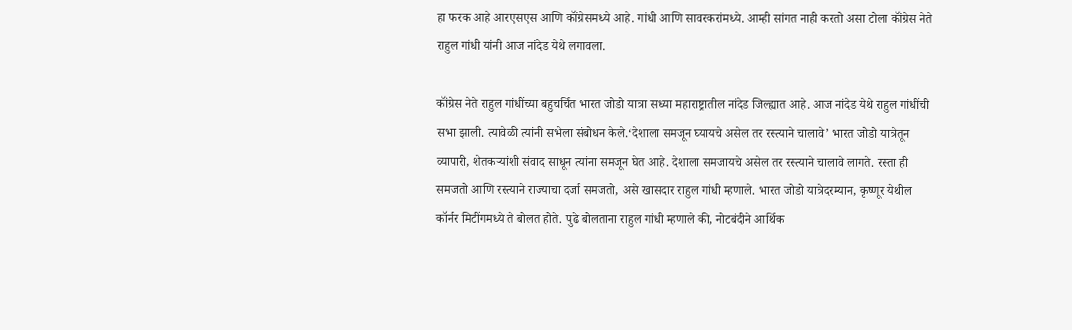हा फरक आहे आरएसएस आणि कॉंग्रेसमध्ये आहे. गांधी आणि सावरकरांमध्ये. आम्ही सांगत नाही करतो असा टोला कॉंग्रेस नेते राहुल गांधी यांनी आज नांदेड येथे लगावला.

कॉंग्रेस नेते राहुल गांधींच्या बहुचर्चित भारत जोडो यात्रा सध्या महाराष्ट्रातील नांदेड जिल्ह्यात आहे. आज नांदेड येथे राहुल गांधींची सभा झाली. त्यावेळी त्यांनी सभेला संबोधन केले.‘देशाला समजून घ्यायचे असेल तर रस्त्याने चालावे’ भारत जोडो यात्रेतून व्यापारी, शेतकऱ्यांशी संवाद साधून त्यांना समजून घेत आहे. देशाला समजायचे असेल तर रस्त्याने चालावे लागते. रस्ता ही समजतो आणि रस्त्याने राज्याचा दर्जा समजतो, असे खासदार राहुल गांधी म्हणाले. भारत जोडो यात्रेदरम्यान, कृष्णूर येथील कॉर्नर मिटींगमध्ये ते बोलत होते. पुढे बोलताना राहुल गांधी म्हणाले की, नोटबंदीने आर्थिक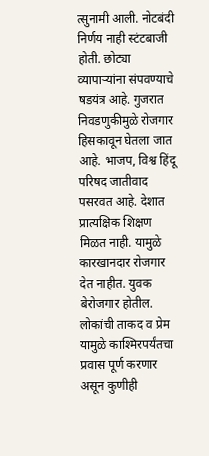त्सुनामी आली. नोटबंदी निर्णय नाही स्टंटबाजी होती. छोट्या व्यापाऱ्यांना संपवण्याचे षडयंत्र आहे. गुजरात निवडणुकीमुळे रोजगार हिसकावून घेतला जात आहे. भाजप, विश्व हिंदू परिषद जातीवाद पसरवत आहे. देशात प्रात्यक्षिक शिक्षण मिळत नाही. यामुळे कारखानदार रोजगार देत नाहीत. युवक बेरोजगार होतील. लोकांची ताकद व प्रेम यामुळे काश्मिरपर्यंतचा प्रवास पूर्ण करणार असून कुणीही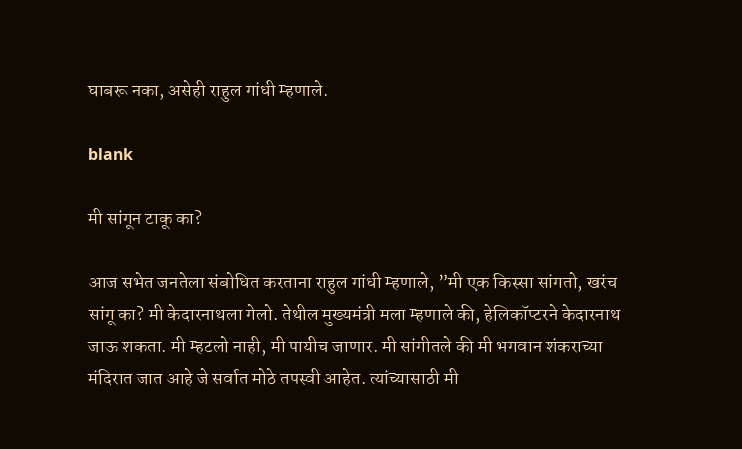घाबरू नका, असेही राहुल गांधी म्हणाले.

blank

मी सांगून टाकू का?

आज सभेत जनतेला संबोधित करताना राहुल गांधी म्हणाले, ”मी एक किस्सा सांगतो, खरंच सांगू का? मी केदारनाथला गेलो. तेथील मुख्यमंत्री मला म्हणाले की, हेलिकॉप्टरने केदारनाथ जाऊ शकता. मी म्हटलो नाही, मी पायीच जाणार. मी सांगीतले की मी भगवान शंकराच्या मंदिरात जात आहे जे सर्वात मोठे तपस्वी आहेत. त्यांच्यासाठी मी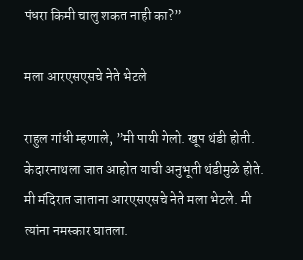पंधरा किमी चालु शकत नाही का?”

मला आरएसएसचे नेते भेटले

राहुल गांधी म्हणाले, ”मी पायी गेलो. खूप थंडी होती. केदारनाथला जात आहोत याची अनुभूती थंडीमुळे होते. मी मंदिरात जाताना आरएसएसचे नेते मला भेटले. मी त्यांना नमस्कार घातला.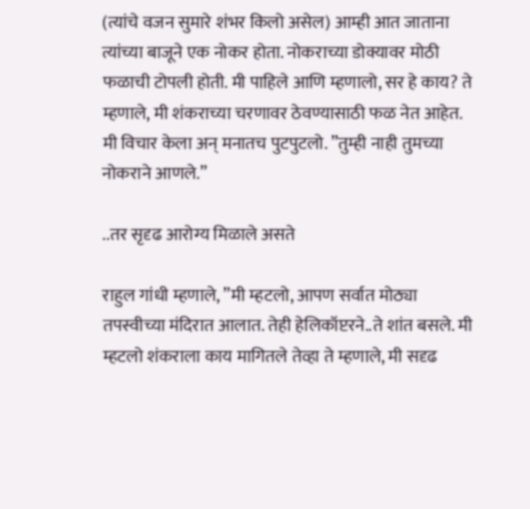(त्यांचे वजन सुमारे शंभर किलो असेल) आम्ही आत जाताना त्यांच्या बाजूने एक नोकर होता. नोकराच्या डोक्यावर मोठी फळाची टोपली होती. मी पाहिले आणि म्हणालो, सर हे काय? ते म्हणाले, मी शंकराच्या चरणावर ठेवण्यासाठी फळ नेत आहेत. मी विचार केला अन् मनातच पुटपुटलो. ”तुम्ही नाही तुमच्या नोकराने आणले.”

..तर सृदृढ आरोग्य मिळाले असते

राहुल गांधी म्हणाले, ”मी म्हटलो, आपण सर्वात मोठ्या तपस्वीच्या मंदिरात आलात. तेही हेलिकॉप्टरने..ते शांत बसले. मी म्हटलो शंकराला काय मागितले तेव्हा ते म्हणाले, मी सदृढ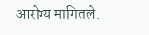आरोग्य मागितले.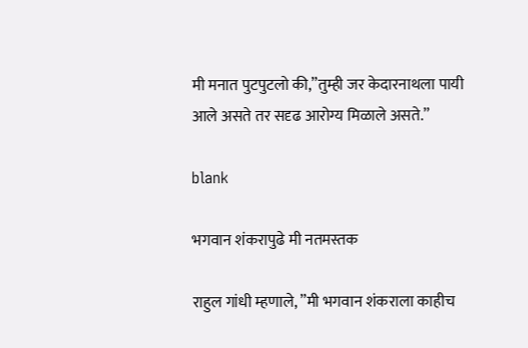मी मनात पुटपुटलो की,”तुम्ही जर केदारनाथला पायी आले असते तर सदृढ आरोग्य मिळाले असते.”

blank

भगवान शंकरापुढे मी नतमस्तक

राहुल गांधी म्हणाले, ”मी भगवान शंकराला काहीच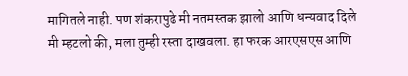मागितले नाही. पण शंकरापुढे मी नतमस्तक झालो आणि धन्यवाद दिले मी म्हटलो की, मला तुम्ही रस्ता दाखवला. हा फरक आरएसएस आणि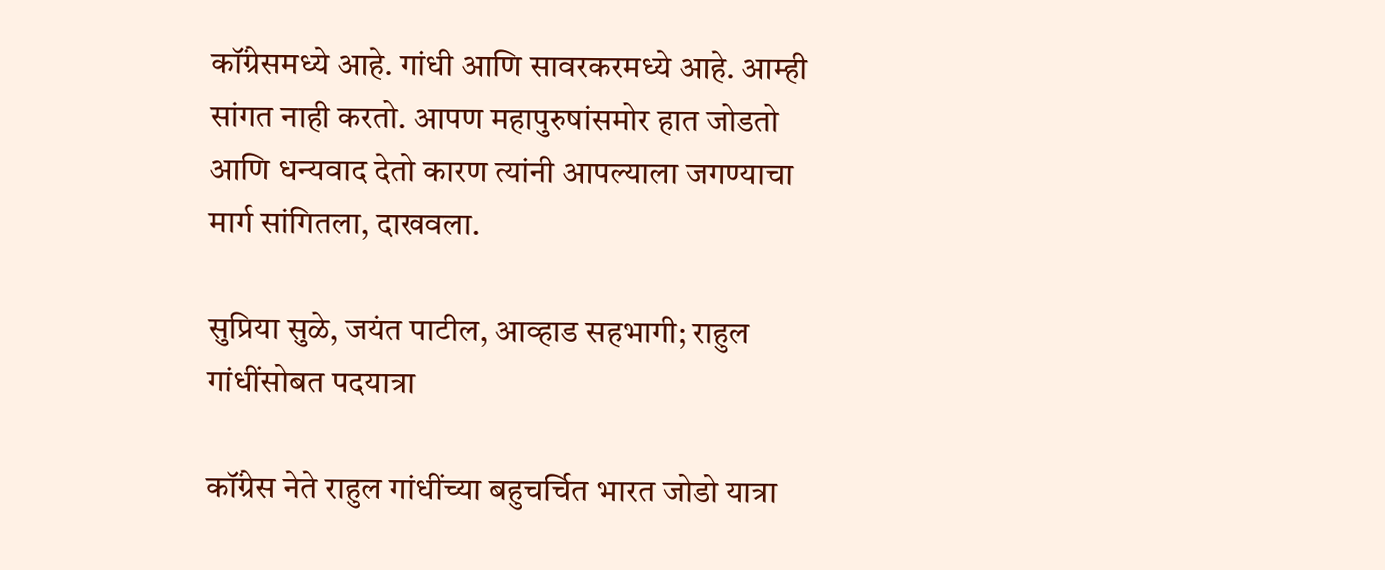कॉंग्रेसमध्ये आहे. गांधी आणि सावरकरमध्ये आहे. आम्ही सांगत नाही करतो. आपण महापुरुषांसमोर हात जोडतो आणि धन्यवाद देतो कारण त्यांनी आपल्याला जगण्याचा मार्ग सांगितला, दाखवला.

सुप्रिया सुळे, जयंत पाटील, आव्हाड सहभागी; राहुल गांधींसोबत पदयात्रा

कॉंग्रेस नेते राहुल गांधींच्या बहुचर्चित भारत जोडो यात्रा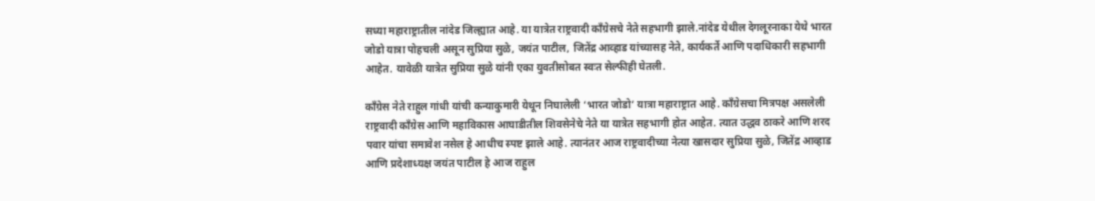सध्या महाराष्ट्रातील नांदेड जिल्ह्यात आहे. या यात्रेत राष्ट्रवादी कॉंग्रेसचे नेते सहभागी झाले.नांदेड येथील देगलूरनाका येथे भारत जोडो यात्रा पोहचली असून सुप्रिया सुळे, जयंत पाटील, जितेंद्र आव्हाड यांच्यासह नेते, कार्यकर्ते आणि पदाधिकारी सहभागी आहेत. यावेळी यात्रेत सुप्रिया सुळे यांनी एका युवतीसोबत स्वःत सेल्फीही घेतली.

काँग्रेस नेते राहुल गांधी यांची कन्याकुमारी येथून निघालेली ‘भारत जोडो’ यात्रा महाराष्ट्रात आहे. कॉंग्रेसचा मित्रपक्ष असलेली राष्ट्रवादी कॉंग्रेस आणि महाविकास आघाडीतील शिवसेनेचे नेते या यात्रेत सहभागी होत आहेत. त्यात उद्धव ठाकरे आणि शरद पवार यांचा समावेश नसेल हे आधीच स्पष्ट झाले आहे. त्यानंतर आज राष्ट्रवादीच्या नेत्या खासदार सुप्रिया सुळे, जितेंद्र आव्हाड आणि प्रदेशाध्यक्ष जयंत पाटील हे आज राहुल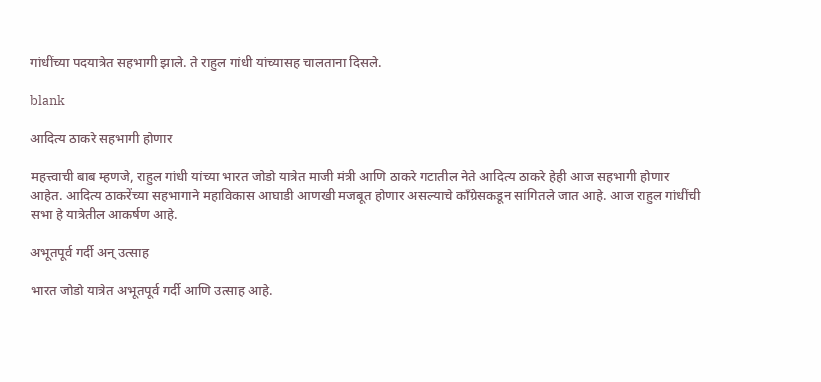गांधींच्या पदयात्रेत सहभागी झाले. ते राहुल गांधी यांच्यासह चालताना दिसले.

blank

आदित्य ठाकरे सहभागी होणार

महत्त्वाची बाब म्हणजे, राहुल गांधी यांच्या भारत जोडो यात्रेत माजी मंत्री आणि ठाकरे गटातील नेते आदित्य ठाकरे हेही आज सहभागी होणार आहेत. आदित्य ठाकरेंच्या सहभागाने महाविकास आघाडी आणखी मजबूत होणार असल्याचे काँग्रेसकडून सांगितले जात आहे. आज राहुल गांधींची सभा हे यात्रेतील आकर्षण आहे.

अभूतपूर्व गर्दी अन् उत्साह

भारत जोडो यात्रेत अभूतपूर्व गर्दी आणि उत्साह आहे.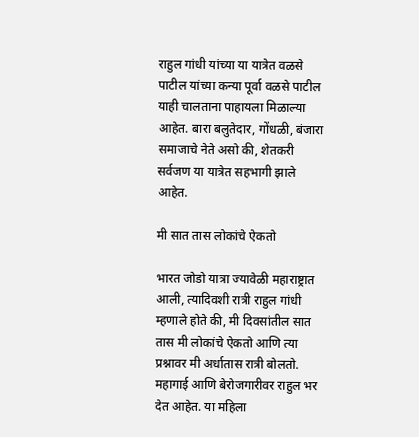राहुल गांधी यांच्या या यात्रेत वळसे पाटील यांच्या कन्या पूर्वा वळसे पाटील याही चालताना पाहायला मिळाल्या आहेत. बारा बलुतेदार, गोंधळी, बंजारा समाजाचे नेते असो की, शेतकरी सर्वजण या यात्रेत सहभागी झाले आहेत.

मी सात तास लोकांचे ऐकतो

भारत जोडो यात्रा ज्यावेळी महाराष्ट्रात आली, त्यादिवशी रात्री राहुल गांधी म्हणाले होते की, मी दिवसांतील सात तास मी लोकांचे ऐकतो आणि त्या प्रश्नावर मी अर्धातास रात्री बोलतो. महागाई आणि बेरोजगारीवर राहुल भर देत आहेत. या महिला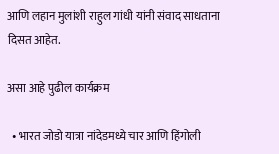आणि लहान मुलांशी राहुल गांधी यांनी संवाद साधताना दिसत आहेत.

असा आहे पुढील कार्यक्रम

  • भारत जोडो यात्रा नांदेडमध्ये चार आणि हिंगोली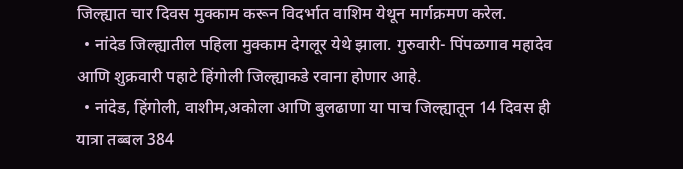जिल्ह्यात चार दिवस मुक्काम करून विदर्भात वाशिम येथून मार्गक्रमण करेल.
  • नांदेड जिल्ह्यातील पहिला मुक्काम देगलूर येथे झाला. गुरुवारी- पिंपळगाव महादेव आणि शुक्रवारी पहाटे हिंगोली जिल्ह्याकडे रवाना होणार आहे.
  • नांदेड, हिंगोली, वाशीम,अकोला आणि बुलढाणा या पाच जिल्ह्यातून 14 दिवस ही यात्रा तब्बल 384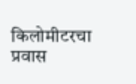किलोमीटरचा प्रवास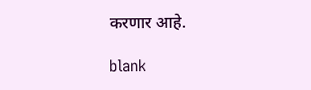करणार आहे.

blank